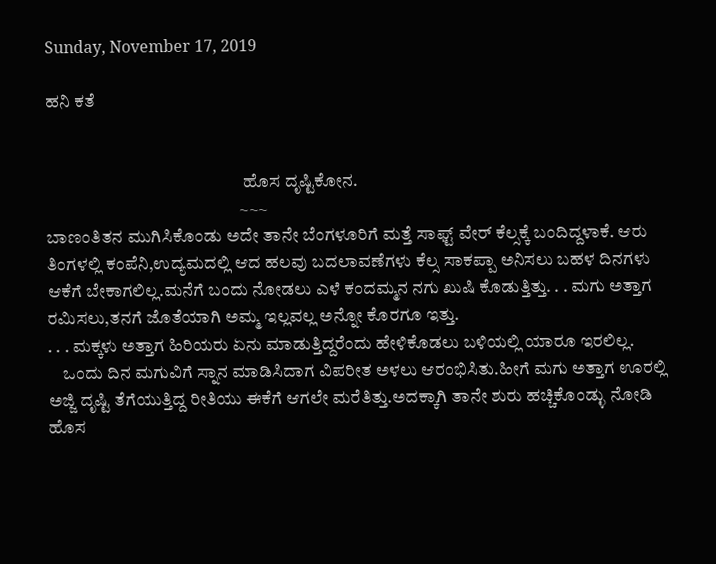Sunday, November 17, 2019

ಹನಿ ಕತೆ


                                                        ಹೊಸ ದೃಷ್ಟಿಕೋನ.
                                                       ~~~
ಬಾಣಂತಿತನ ಮುಗಿಸಿಕೊಂಡು ಅದೇ ತಾನೇ ಬೆಂಗಳೂರಿಗೆ ಮತ್ತೆ ಸಾಫ್ಟ್‌ ವೇರ್‌ ಕೆಲ್ಸಕ್ಕೆ ಬಂದಿದ್ದಳಾಕೆ. ಆರು ತಿಂಗಳಲ್ಲಿ ಕಂಪೆನಿ,ಉದ್ಯಮದಲ್ಲಿ ಆದ ಹಲವು ಬದಲಾವಣೆಗಳು ಕೆಲ್ಸ ಸಾಕಪ್ಪಾ ಅನಿಸಲು ಬಹಳ ದಿನಗಳು ಆಕೆಗೆ ಬೇಕಾಗಲಿಲ್ಲ.ಮನೆಗೆ ಬಂದು ನೋಡಲು ಎಳೆ ಕಂದಮ್ಮನ ನಗು ಖುಷಿ ಕೊಡುತ್ತಿತ್ತು. . . ಮಗು ಅತ್ತಾಗ ರಮಿಸಲು,ತನಗೆ ಜೊತೆಯಾಗಿ ಅಮ್ಮ ಇಲ್ಲವಲ್ಲ ಅನ್ನೋ ಕೊರಗೂ ಇತ್ತು.
. . . ಮಕ್ಕಳು ಅತ್ತಾಗ ಹಿರಿಯರು ಏನು ಮಾಡುತ್ತಿದ್ದರೆಂದು ಹೇಳಿಕೊಡಲು ಬಳಿಯಲ್ಲಿ ಯಾರೂ ಇರಲಿಲ್ಲ.
    ಒಂದು ದಿನ ಮಗುವಿಗೆ ಸ್ನಾನ ಮಾಡಿಸಿದಾಗ ವಿಪರೀತ ಅಳಲು ಆರಂಭಿಸಿತು.ಹೀಗೆ ಮಗು ಅತ್ತಾಗ ಊರಲ್ಲಿ ಅಜ್ಜಿ ದೃಷ್ಟಿ ತೆಗೆಯುತ್ತಿದ್ದ ರೀತಿಯು ಈಕೆಗೆ ಆಗಲೇ ಮರೆತಿತ್ತು.ಅದಕ್ಕಾಗಿ ತಾನೇ ಶುರು ಹಚ್ಚಿಕೊಂಡ್ಳು ನೋಡಿ ಹೊಸ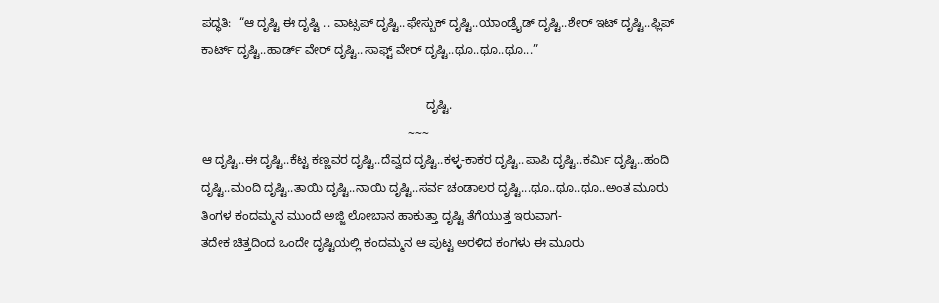ಪದ್ಧತಿ:  “ಆ ದೃಷ್ಟಿ ಈ ದೃಷ್ಟಿ .. ವಾಟ್ಸಪ್‌ ದೃಷ್ಟಿ..ಫೇಸ್ಬುಕ್‌ ದೃಷ್ಟಿ..ಯಾಂಡ್ರೈಡ್‌ ದೃಷ್ಟಿ..ಶೇರ್‌ ಇಟ್‌ ದೃಷ್ಟಿ..ಫ್ಲಿಪ್‌ ಕಾರ್ಟ್‌ ದೃಷ್ಟಿ..ಹಾರ್ಡ್‌ ವೇರ್‌ ದೃಷ್ಟಿ..ಸಾಫ್ಟ್‌ ವೇರ್‌ ದೃಷ್ಟಿ..ಥೂ..ಥೂ..ಥೂ...”

                                                                 ದೃಷ್ಟಿ.
                                                            ~~~
ಆ ದೃಷ್ಟಿ..ಈ ದೃಷ್ಟಿ..ಕೆಟ್ಟ ಕಣ್ಣವರ ದೃಷ್ಟಿ..ದೆವ್ವದ ದೃಷ್ಟಿ..ಕಳ್ಳ-ಕಾಕರ ದೃಷ್ಟಿ..ಪಾಪಿ ದೃಷ್ಟಿ..ಕರ್ಮಿ ದೃಷ್ಟಿ..ಹಂದಿ ದೃಷ್ಟಿ..ಮಂದಿ ದೃಷ್ಟಿ..ತಾಯಿ ದೃಷ್ಟಿ..ನಾಯಿ ದೃಷ್ಟಿ..ಸರ್ವ ಚಂಡಾಲರ ದೃಷ್ಟಿ...ಥೂ..ಥೂ..ಥೂ..ಅಂತ ಮೂರು ತಿಂಗಳ ಕಂದಮ್ಮನ ಮುಂದೆ ಅಜ್ಜಿ ಲೋಬಾನ ಹಾಕುತ್ತಾ ದೃಷ್ಟಿ ತೆಗೆಯುತ್ತ ಇರುವಾಗ-
ತದೇಕ ಚಿತ್ತದಿಂದ ಒಂದೇ ದೃಷ್ಟಿಯಲ್ಲಿ ಕಂದಮ್ಮನ ಆ ಪುಟ್ಟ ಅರಳಿದ ಕಂಗಳು ಈ ಮೂರು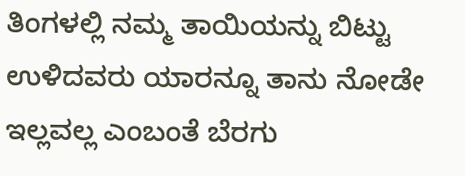ತಿಂಗಳಲ್ಲಿ ನಮ್ಮ ತಾಯಿಯನ್ನು ಬಿಟ್ಟು ಉಳಿದವರು ಯಾರನ್ನೂ ತಾನು ನೋಡೇ ಇಲ್ಲವಲ್ಲ ಎಂಬಂತೆ ಬೆರಗು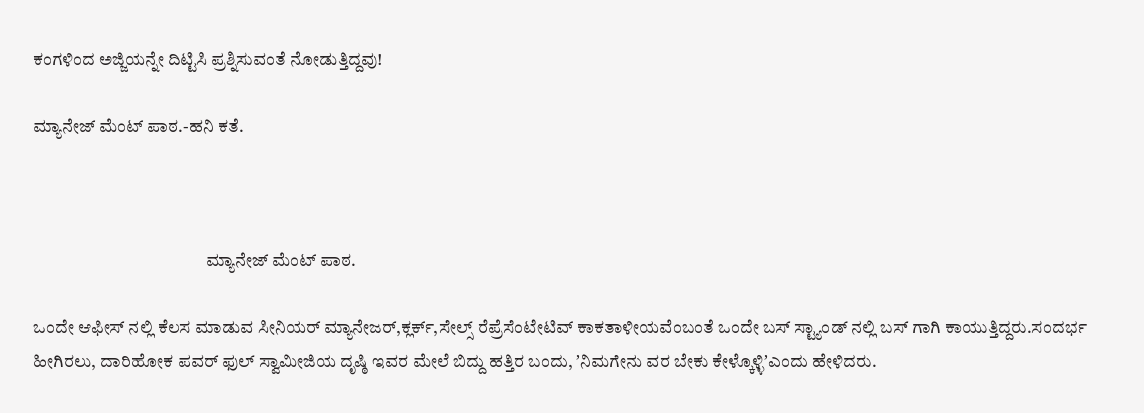ಕಂಗಳಿಂದ ಅಜ್ಜಿಯನ್ನೇ ದಿಟ್ಟಿಸಿ ಪ್ರಶ್ನಿಸುವಂತೆ ನೋಡುತ್ತಿದ್ದವು!

ಮ್ಯಾನೇಜ್ ಮೆಂಟ್‌ ಪಾಠ.-ಹನಿ ಕತೆ.



                                                 ಮ್ಯಾನೇಜ್ ಮೆಂಟ್‌ ಪಾಠ.

ಒಂದೇ ಆಫೀಸ್‌ ನಲ್ಲಿ ಕೆಲಸ ಮಾಡುವ ಸೀನಿಯರ್‌ ಮ್ಯಾನೇಜರ್‌,ಕ್ಲರ್ಕ್‌,ಸೇಲ್ಸ್‌ ರೆಪ್ರೆಸೆಂಟೇಟಿವ್‌ ಕಾಕತಾಳೀಯವೆಂಬಂತೆ ಒಂದೇ ಬಸ್‌ ಸ್ಟ್ಯಾಂಡ್ ನಲ್ಲಿ ಬಸ್‌ ಗಾಗಿ ಕಾಯುತ್ತಿದ್ದರು.ಸಂದರ್ಭ‌ ಹೀಗಿರಲು, ದಾರಿಹೋಕ ಪವರ್‌ ಫುಲ್‌ ಸ್ವಾಮೀಜಿಯ ದೃಷ್ಠಿ ಇವರ ಮೇಲೆ ಬಿದ್ದು ಹತ್ತಿರ ಬಂದು, ʼನಿಮಗೇನು ವರ ಬೇಕು ಕೇಳ್ಕೊಳ್ಳಿʼಎಂದು ಹೇಳಿದರು.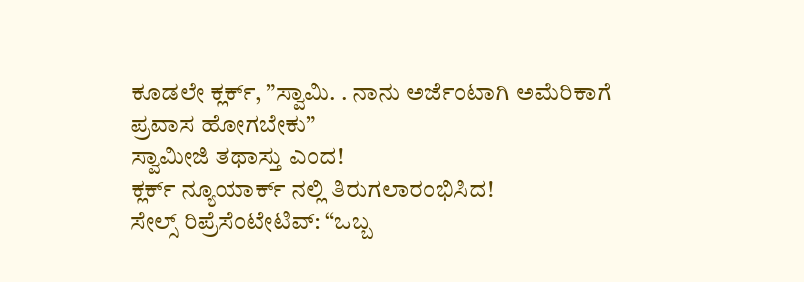ಕೂಡಲೇ‌ ಕ್ಲರ್ಕ್, ”ಸ್ವಾಮಿ. . ನಾನು ಅರ್ಜೆಂಟಾಗಿ ಅಮೆರಿಕಾಗೆ ಪ್ರವಾಸ ಹೋಗಬೇಕು”
ಸ್ವಾಮೀಜಿ ತಥಾಸ್ತು ಎಂದ!
ಕ್ಲರ್ಕ್‌ ನ್ಯೂಯಾರ್ಕ್‌ ನಲ್ಲಿ ತಿರುಗಲಾರಂಭಿಸಿದ!
ಸೇಲ್ಸ್‌ ರಿಪ್ರೆಸೆಂಟೇಟಿವ್‌: “ಒಬ್ಬ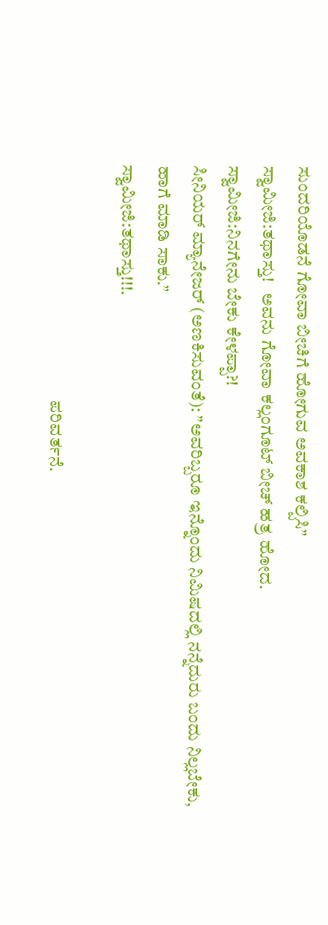ಸುಂದರಿಯೊಡನೆ ಗೋವಾ ಬೀಚಿಗೆ ಹೋಗುವ ಅವಕಾಶ ಕಲ್ಪಿಸಿ”
ಸ್ವಾಮೀಜಿ:ತಥಾಸ್ತು!   ಅವನು ಗೋವಾ ಕಲ್ಲಂಗೂಟ್‌ ಬೀಚ್ ಹತ್ರ ಹೋದ.
ಸ್ವಾಮೀಜಿ:ನಿನಗೇನು ಬೇಕು ಕೇಳಪ್ಪಾ?!
ಸೀನಿಯರ್‌ ಮ್ಯಾನೇಜರ್ (ಅಣಕಿಸುವಂತೆ): ”ಅವರಿಬ್ಬರೂ ಇನ್ನೊಂದು ನಿಮಿಷದಲ್ಲಿ ನನ್ನೆದುರು ಬಂದು ನಿಲ್ಲಬೇಕು, ಹಾಗೆ ಮಾಡಿ ಸಾಕು.”
ಸ್ವಾಮೀಜಿ:ತಥಾಸ್ತು!!!.

                                                                   ಪರಿವರ್ತನೆ.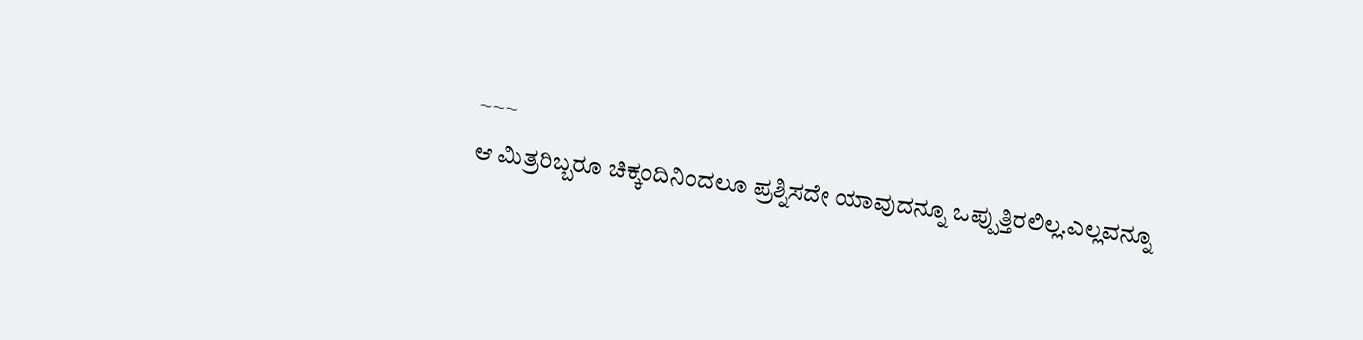~~~
ಆ ಮಿತ್ರರಿಬ್ಬರೂ ಚಿಕ್ಕಂದಿನಿಂದಲೂ ಪ್ರಶ್ನಿಸದೇ ಯಾವುದನ್ನೂ ಒಪ್ಪುತ್ತಿರಲಿಲ್ಲ.ಎಲ್ಲವನ್ನೂ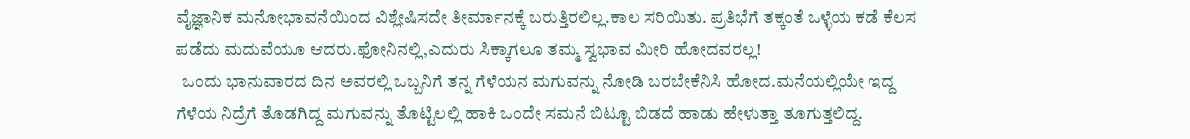ವೈಜ್ಞಾನಿಕ ಮನೋಭಾವನೆಯಿಂದ ವಿಶ್ಲೇಷಿಸದೇ ತೀರ್ಮಾನಕ್ಕೆ ಬರುತ್ತಿರಲಿಲ್ಲ.ಕಾಲ ಸರಿಯಿತು. ಪ್ರತಿಭೆಗೆ ತಕ್ಕಂತೆ ಒಳ್ಳೆಯ ಕಡೆ ಕೆಲಸ ಪಡೆದು ಮದುವೆಯೂ ಆದರು.ಫೋನಿನಲ್ಲಿ,ಎದುರು ಸಿಕ್ಕಾಗಲೂ ತಮ್ಮ ಸ್ವಭಾವ ಮೀರಿ ಹೋದವರಲ್ಲ!
  ಒಂದು ಭಾನುವಾರದ ದಿನ ಅವರಲ್ಲಿ ಒಬ್ಬನಿಗೆ ತನ್ನ ಗೆಳೆಯನ ಮಗುವನ್ನು ನೋಡಿ ಬರಬೇಕೆನಿಸಿ ಹೋದ.ಮನೆಯಲ್ಲಿಯೇ ಇದ್ದ ಗೆಳೆಯ ನಿದ್ರೆಗೆ ತೊಡಗಿದ್ದ ಮಗುವನ್ನು ತೊಟ್ಟಿಲಲ್ಲಿ ಹಾಕಿ ಒಂದೇ ಸಮನೆ ಬಿಟ್ಟೂ ಬಿಡದೆ ಹಾಡು ಹೇಳುತ್ತಾ ತೂಗುತ್ತಲಿದ್ದ.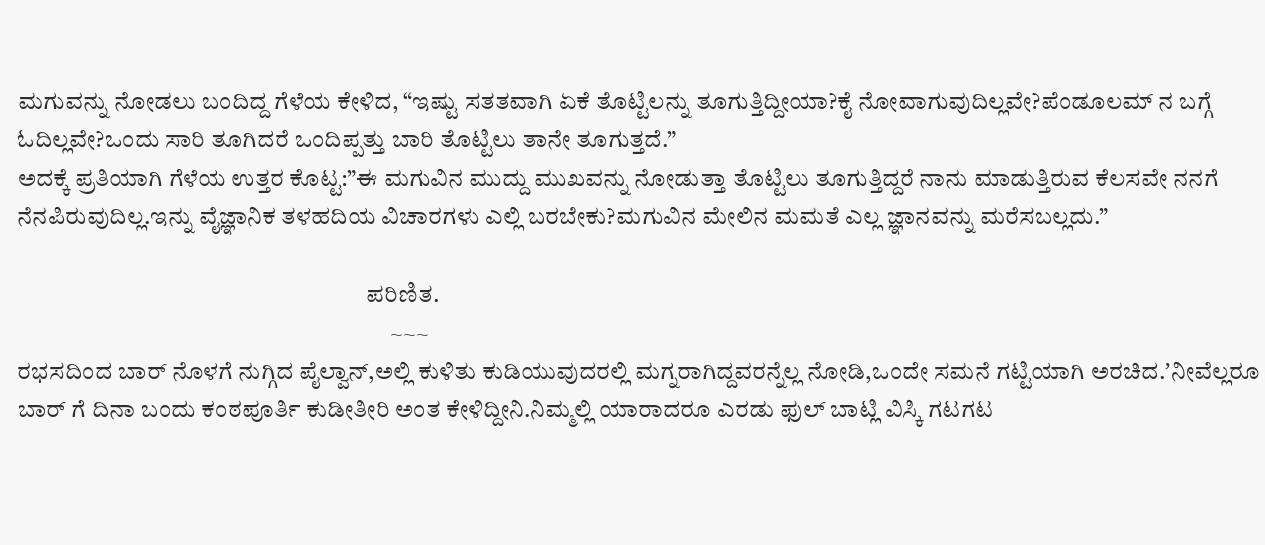ಮಗುವನ್ನು ನೋಡಲು ಬಂದಿದ್ದ ಗೆಳೆಯ ಕೇಳಿದ, “ಇಷ್ಟು ಸತತವಾಗಿ ಏಕೆ ತೊಟ್ಟಿಲನ್ನು ತೂಗುತ್ತಿದ್ದೀಯಾ?ಕೈ ನೋವಾಗುವುದಿಲ್ಲವೇ?ಪೆಂಡೂಲಮ್‌ ನ ಬಗ್ಗೆ ಓದಿಲ್ಲವೇ?ಒಂದು ಸಾರಿ ತೂಗಿದರೆ ಒಂದಿಪ್ಪತ್ತು ಬಾರಿ ತೊಟ್ಟಿಲು ತಾನೇ ತೂಗುತ್ತದೆ.”
ಅದಕ್ಕೆ ಪ್ರತಿಯಾಗಿ ಗೆಳೆಯ ಉತ್ತರ ಕೊಟ್ಟ:”ಈ ಮಗುವಿನ ಮುದ್ದು ಮುಖವನ್ನು ನೋಡುತ್ತಾ ತೊಟ್ಟಿಲು ತೂಗುತ್ತಿದ್ದರೆ ನಾನು ಮಾಡುತ್ತಿರುವ ಕೆಲಸವೇ ನನಗೆ ನೆನಪಿರುವುದಿಲ್ಲ.ಇನ್ನು ವೈಜ್ಞಾನಿಕ ತಳಹದಿಯ ವಿಚಾರಗಳು ಎಲ್ಲಿ ಬರಬೇಕು?ಮಗುವಿನ ಮೇಲಿನ ಮಮತೆ ಎಲ್ಲ ಜ್ಞಾನವನ್ನು ಮರೆಸಬಲ್ಲದು.”

                                                                        ಪರಿಣಿತ.
                                                                             ~~~
ರಭಸದಿಂದ ಬಾರ್‌ ನೊಳಗೆ ನುಗ್ಗಿದ ಪೈಲ್ವಾನ್‌,ಅಲ್ಲಿ ಕುಳಿತು ಕುಡಿಯುವುದರಲ್ಲಿ ಮಗ್ನರಾಗಿದ್ದವರನ್ನೆಲ್ಲ ನೋಡಿ,ಒಂದೇ ಸಮನೆ ಗಟ್ಟಿಯಾಗಿ ಅರಚಿದ.ʼನೀವೆಲ್ಲರೂ ಬಾರ್‌ ಗೆ ದಿನಾ ಬಂದು ಕಂಠಪೂರ್ತಿ ಕುಡೀತೀರಿ ಅಂತ ಕೇಳಿದ್ದೀನಿ.ನಿಮ್ಮಲ್ಲಿ ಯಾರಾದರೂ ಎರಡು ಫುಲ್‌ ಬಾಟ್ಲಿ ವಿಸ್ಕಿ ಗಟಗಟ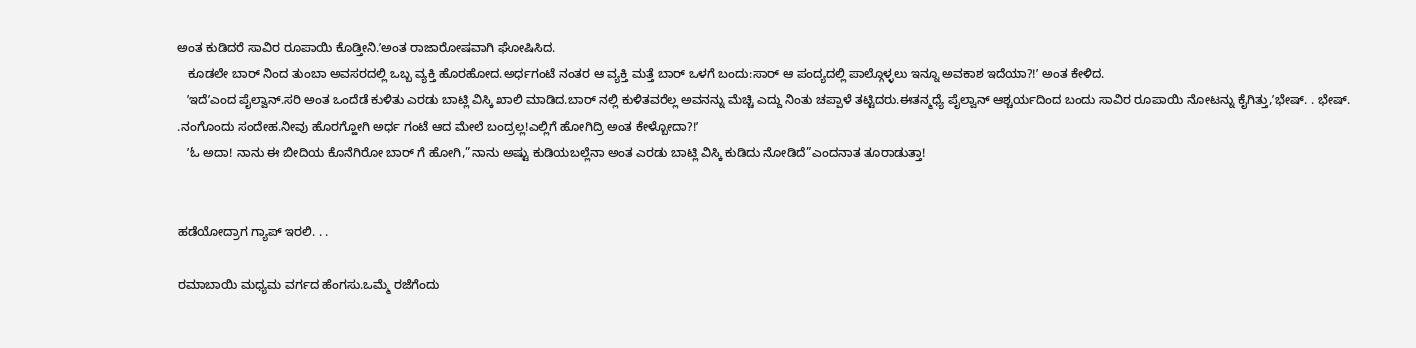ಅಂತ ಕುಡಿದರೆ ಸಾವಿರ ರೂಪಾಯಿ ಕೊಡ್ತೀನಿ.ʼಅಂತ ರಾಜಾರೋಷವಾಗಿ ಘೋಷಿಸಿದ.
   ಕೂಡಲೇ ಬಾರ್‌ ನಿಂದ ತುಂಬಾ ಅವಸರದಲ್ಲಿ ಒಬ್ಬ ವ್ಯಕ್ತಿ ಹೊರಹೋದ.ಅರ್ಧಗಂಟೆ ನಂತರ ಆ ವ್ಯಕ್ತಿ ಮತ್ತೆ ಬಾರ್‌ ಒಳಗೆ ಬಂದು:ಸಾರ್ ಆ ಪಂದ್ಯದಲ್ಲಿ ಪಾಲ್ಗೊಳ್ಳಲು ಇನ್ನೂ ಅವಕಾಶ ಇದೆಯಾ?!ʼ ಅಂತ ಕೇಳಿದ.
   ʼಇದೆʼಎಂದ ಪೈಲ್ವಾನ್‌.ಸರಿ ಅಂತ ಒಂದೆಡೆ ಕುಳಿತು ಎರಡು ಬಾಟ್ಲಿ ವಿಸ್ಕಿ ಖಾಲಿ ಮಾಡಿದ.ಬಾರ್‌ ನಲ್ಲಿ ಕುಳಿತವರೆಲ್ಲ ಅವನನ್ನು ಮೆಚ್ಚಿ ಎದ್ದು ನಿಂತು ಚಪ್ಪಾಳೆ ತಟ್ಟಿದರು.ಈತನ್ಮಧ್ಯೆ ಪೈಲ್ವಾನ್‌ ಆಶ್ಚರ್ಯದಿಂದ ಬಂದು ಸಾವಿರ ರೂಪಾಯಿ ನೋಟನ್ನು ಕೈಗಿತ್ತು,ʼಭೇಷ್. . ಭೇಷ್. .ನಂಗೊಂದು ಸಂದೇಹ.ನೀವು ಹೊರಗ್ಹೋಗಿ ಅರ್ಧ ಗಂಟೆ ಆದ ಮೇಲೆ ಬಂದ್ರಲ್ಲ!ಎಲ್ಲಿಗೆ ಹೋಗಿದ್ರಿ ಅಂತ ಕೇಳ್ಬೋದಾ?!ʼ
   ʼಓ ಅದಾ! ನಾನು ಈ ಬೀದಿಯ ಕೊನೆಗಿರೋ ಬಾರ್‌ ಗೆ ಹೋಗಿ,”ನಾನು ಅಷ್ಟು ಕುಡಿಯಬಲ್ಲೆನಾ ಅಂತ ಎರಡು ಬಾಟ್ಲಿ ವಿಸ್ಕಿ ಕುಡಿದು ನೋಡಿದೆ”ಎಂದನಾತ ತೂರಾಡುತ್ತಾ!


ಹಡೆಯೋದ್ರಾಗ ಗ್ಯಾಪ್‌ ಇರಲಿ. . .

ರಮಾಬಾಯಿ ಮಧ್ಯಮ ವರ್ಗದ ಹೆಂಗಸು.ಒಮ್ಮೆ ರಜೆಗೆಂದು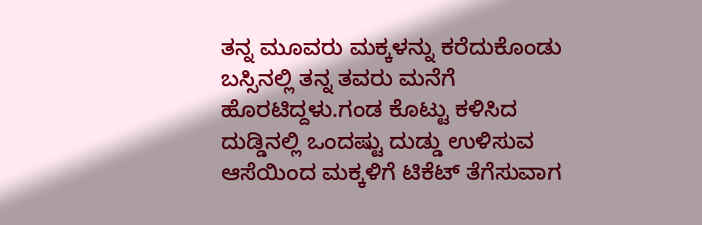ತನ್ನ ಮೂವರು ಮಕ್ಕಳನ್ನು ಕರೆದುಕೊಂಡು ಬಸ್ಸಿನಲ್ಲಿ ತನ್ನ ತವರು ಮನೆಗೆ ಹೊರಟಿದ್ದಳು.ಗಂಡ ಕೊಟ್ಟು ಕಳಿಸಿದ ದುಡ್ಡಿನಲ್ಲಿ ಒಂದಷ್ಟು ದುಡ್ಡು ಉಳಿಸುವ ಆಸೆಯಿಂದ ಮಕ್ಕಳಿಗೆ ಟಿಕೆಟ್‌ ತೆಗೆಸುವಾಗ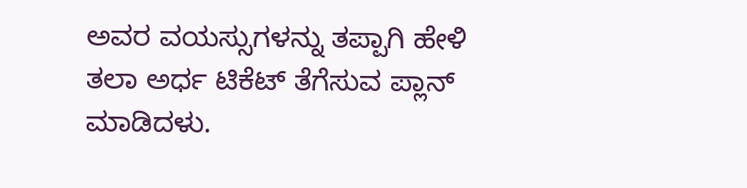ಅವರ ವಯಸ್ಸುಗಳನ್ನು ತಪ್ಪಾಗಿ ಹೇಳಿ ತಲಾ ಅರ್ಧ ಟಿಕೆಟ್‌ ತೆಗೆಸುವ ಪ್ಲಾನ್‌ ಮಾಡಿದಳು.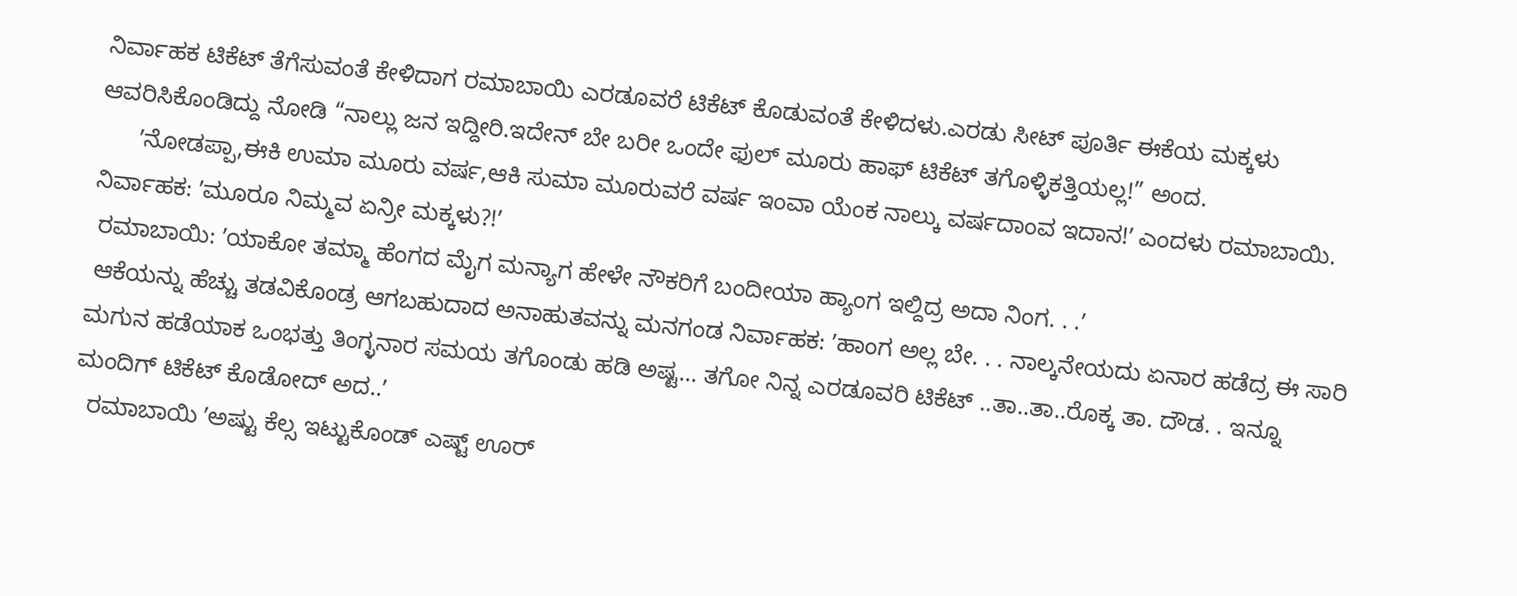ನಿರ್ವಾಹಕ ಟಿಕೆಟ್‌ ತೆಗೆಸುವಂತೆ ಕೇಳಿದಾಗ ರಮಾಬಾಯಿ ಎರಡೂವರೆ ಟಿಕೆಟ್‌ ಕೊಡುವಂತೆ ಕೇಳಿದಳು.ಎರಡು ಸೀಟ್‌ ಪೂರ್ತಿ ಈಕೆಯ ಮಕ್ಕಳು ಆವರಿಸಿಕೊಂಡಿದ್ದು ನೋಡಿ “ನಾಲ್ಲು ಜನ ಇದ್ದೀರಿ.ಇದೇನ್‌ ಬೇ ಬರೀ ಒಂದೇ ಫುಲ್‌ ಮೂರು ಹಾಫ್‌ ಟಿಕೆಟ್‌ ತಗೊಳ್ಳಿಕತ್ತಿಯಲ್ಲ!” ಅಂದ.
      ʼನೋಡಪ್ಪಾ,ಈಕಿ ಉಮಾ ಮೂರು ವರ್ಷ,ಆಕಿ ಸುಮಾ ಮೂರುವರೆ ವರ್ಷ ಇಂವಾ ಯೆಂಕ ನಾಲ್ಕು ವರ್ಷದಾಂವ ಇದಾನ!ʼ ಎಂದಳು ರಮಾಬಾಯಿ.
ನಿರ್ವಾಹಕ: ʼಮೂರೂ ನಿಮ್ಮವ ಏನ್ರೀ ಮಕ್ಕಳು?!ʼ
 ರಮಾಬಾಯಿ: ʼಯಾಕೋ ತಮ್ಮಾ ಹೆಂಗದ ಮೈಗ ಮನ್ಯಾಗ ಹೇಳೇ ನೌಕರಿಗೆ ಬಂದೀಯಾ ಹ್ಯಾಂಗ ಇಲ್ದಿದ್ರ ಅದಾ ನಿಂಗ. . .ʼ
 ಆಕೆಯನ್ನು ಹೆಚ್ಚು ತಡವಿಕೊಂಡ್ರ ಆಗಬಹುದಾದ ಅನಾಹುತವನ್ನು ಮನಗಂಡ ನಿರ್ವಾಹಕ: ʼಹಾಂಗ ಅಲ್ಲ ಬೇ. . . ನಾಲ್ಕನೇಯದು ಏನಾರ ಹಡೆದ್ರ ಈ ಸಾರಿ ಮಗುನ ಹಡೆಯಾಕ ಒಂಭತ್ತು ತಿಂಗ್ಳನಾರ ಸಮಯ ತಗೊಂಡು ಹಡಿ ಅಷ್ಟ... ತಗೋ ನಿನ್ನ ಎರಡೂವರಿ ಟಿಕೆಟ್‌ ..ತಾ..ತಾ..ರೊಕ್ಕ ತಾ. ದೌಡ. . ಇನ್ನೂ ಮಂದಿಗ್‌ ಟಿಕೆಟ್‌ ಕೊಡೋದ್‌ ಅದ..ʼ
  ರಮಾಬಾಯಿ ʼಅಷ್ಟು ಕೆಲ್ಸ ಇಟ್ಟುಕೊಂಡ್‌ ಎಷ್ಟ್‌ ಊರ್‌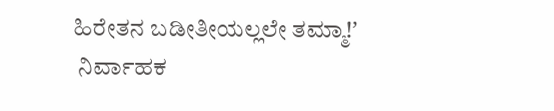ಹಿರೇತನ ಬಡೀತೀಯಲ್ಲಲೇ ತಮ್ಮಾ!ʼ
 ನಿರ್ವಾಹಕ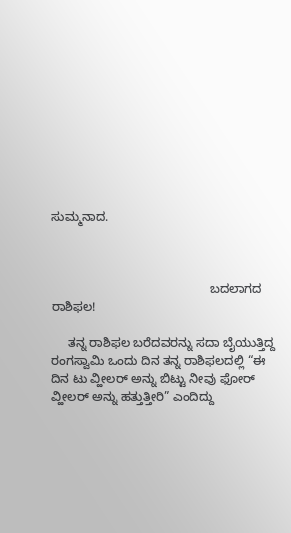ಸುಮ್ಮನಾದ.



                                              ಬದಲಾಗದ ರಾಶಿಫಲ!

     ತನ್ನ ರಾಶಿಫಲ ಬರೆದವರನ್ನು ಸದಾ ಬೈಯುತ್ತಿದ್ದ ರಂಗಸ್ವಾಮಿ ಒಂದು ದಿನ ತನ್ನ ರಾಶಿಫಲದಲ್ಲಿ “ಈ ದಿನ ಟು ವ್ಹೀಲರ್‌ ಅನ್ನು ಬಿಟ್ಟು ನೀವು ಫೋರ್‌ ವ್ಹೀಲರ್‌ ಅನ್ನು ಹತ್ತುತ್ತೀರಿ” ಎಂದಿದ್ದು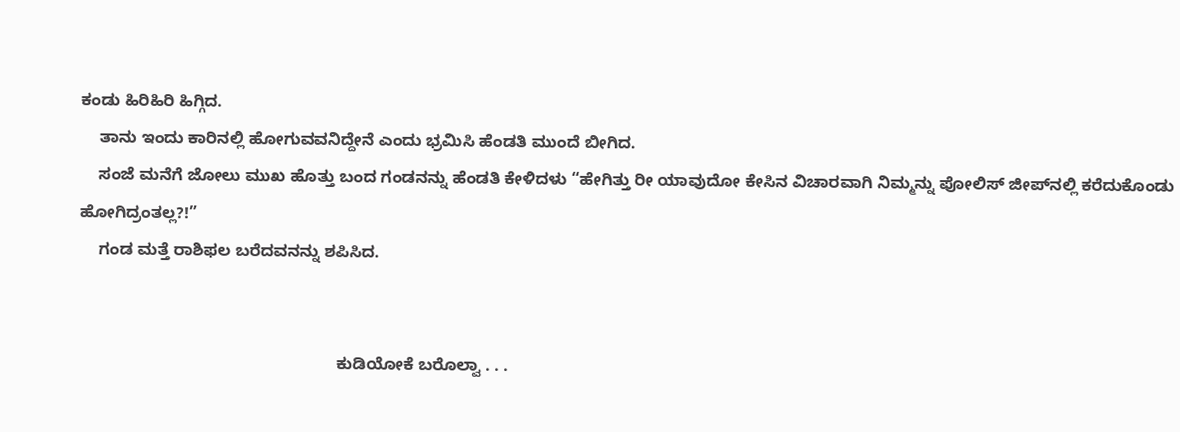ಕಂಡು ಹಿರಿಹಿರಿ ಹಿಗ್ಗಿದ.
    ತಾನು ಇಂದು ಕಾರಿನಲ್ಲಿ ಹೋಗುವವನಿದ್ದೇನೆ ಎಂದು ಭ್ರಮಿಸಿ ಹೆಂಡತಿ ಮುಂದೆ ಬೀಗಿದ.
    ಸಂಜೆ ಮನೆಗೆ ಜೋಲು ಮುಖ ಹೊತ್ತು ಬಂದ ಗಂಡನನ್ನು ಹೆಂಡತಿ ಕೇಳಿದಳು “ಹೇಗಿತ್ತು ರೀ ಯಾವುದೋ ಕೇಸಿನ ವಿಚಾರವಾಗಿ ನಿಮ್ಮನ್ನು ಪೋಲಿಸ್‌ ಜೀಪ್‌ನಲ್ಲಿ ಕರೆದುಕೊಂಡು ಹೋಗಿದ್ರಂತಲ್ಲ?!”
    ಗಂಡ ಮತ್ತೆ ರಾಶಿಫಲ ಬರೆದವನನ್ನು ಶಪಿಸಿದ.


                                                        ಕುಡಿಯೋಕೆ ಬರೊಲ್ವಾ . . .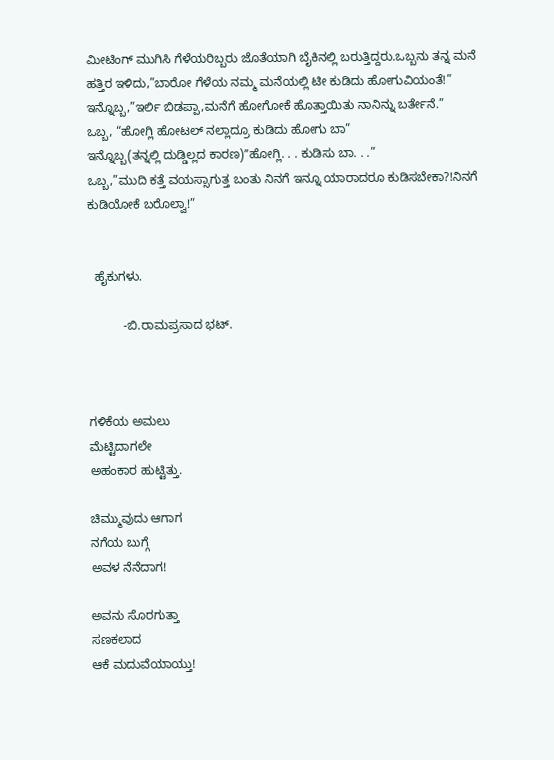ಮೀಟಿಂಗ್‌ ಮುಗಿಸಿ ಗೆಳೆಯರಿಬ್ಬರು ಜೊತೆಯಾಗಿ ಬೈಕಿನಲ್ಲಿ ಬರುತ್ತಿದ್ದರು.ಒಬ್ಬನು ತನ್ನ ಮನೆ ಹತ್ತಿರ ಇಳಿದು,”ಬಾರೋ ಗೆಳೆಯ ನಮ್ಮ ಮನೆಯಲ್ಲಿ ಟೀ ಕುಡಿದು ಹೋಗುವಿಯಂತೆ!”
ಇನ್ನೊಬ್ಬ,”ಇರ್ಲಿ ಬಿಡಪ್ಪಾ,ಮನೆಗೆ ಹೋಗೋಕೆ ಹೊತ್ತಾಯಿತು ನಾನಿನ್ನು ಬರ್ತೇನೆ.”
ಒಬ್ಬ, “ಹೋಗ್ಲಿ ಹೋಟಲ್‌ ನಲ್ಲಾದ್ರೂ ಕುಡಿದು ಹೋಗು ಬಾ”
ಇನ್ನೊಬ್ಬ(ತನ್ನಲ್ಲಿ ದುಡ್ಡಿಲ್ಲದ ಕಾರಣ)ʼʼಹೋಗ್ಲಿ. . . ಕುಡಿಸು ಬಾ. . .”
ಒಬ್ಬ,”ಮುದಿ ಕತ್ತೆ ವಯಸ್ಸಾಗುತ್ತ ಬಂತು ನಿನಗೆ ಇನ್ನೂ ಯಾರಾದರೂ ಕುಡಿಸಬೇಕಾ?!ನಿನಗೆ ಕುಡಿಯೋಕೆ ಬರೊಲ್ವಾ!”


  ಹೈಕುಗಳು.

          -ಬಿ.ರಾಮಪ್ರಸಾದ ಭಟ್.



ಗಳಿಕೆಯ ಅಮಲು
ಮೆಟ್ಟಿದಾಗಲೇ
ಅಹಂಕಾರ ಹುಟ್ಟಿತ್ತು.

ಚಿಮ್ಮುವುದು ಆಗಾಗ
ನಗೆಯ ಬುಗ್ಗೆ
ಅವಳ ನೆನೆದಾಗ!

ಅವನು ಸೊರಗುತ್ತಾ
ಸಣಕಲಾದ
ಆಕೆ ಮದುವೆಯಾಯ್ತು!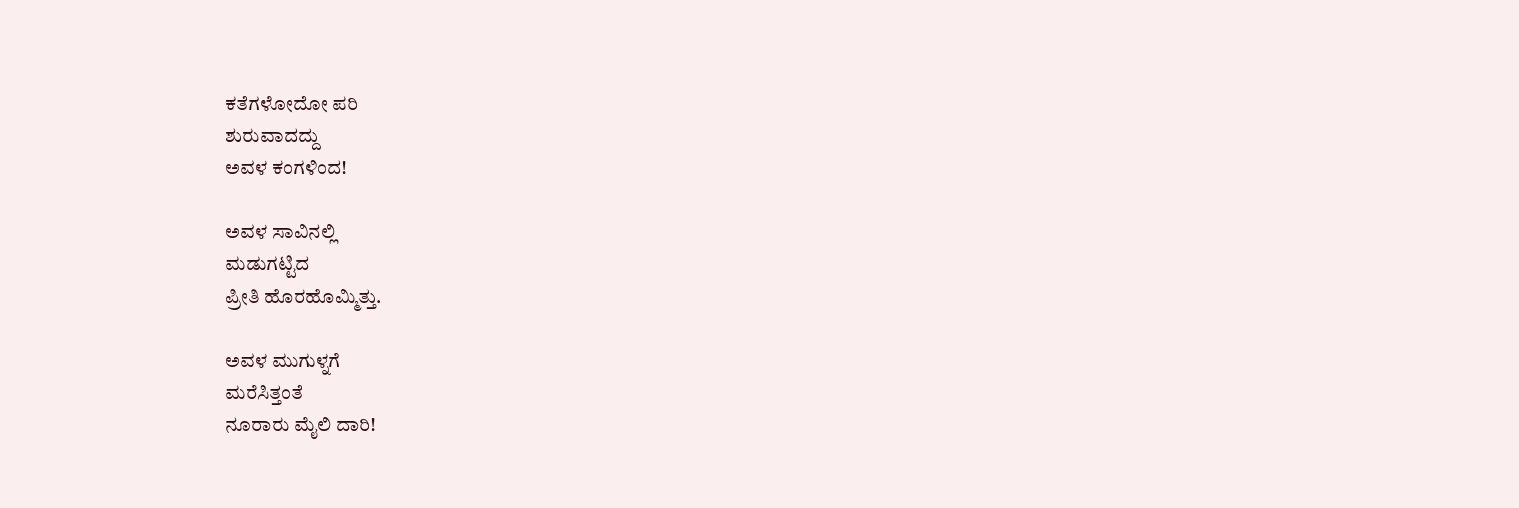ಕತೆಗಳೋದೋ ಪರಿ
ಶುರುವಾದದ್ದು
ಅವಳ ಕಂಗಳಿಂದ!

ಅವಳ ಸಾವಿನಲ್ಲಿ
ಮಡುಗಟ್ಟಿದ
ಪ್ರೀತಿ ಹೊರಹೊಮ್ಮಿತ್ತು.

ಅವಳ ಮುಗುಳ್ನಗೆ
ಮರೆಸಿತ್ತಂತೆ
ನೂರಾರು ಮೈಲಿ ದಾರಿ!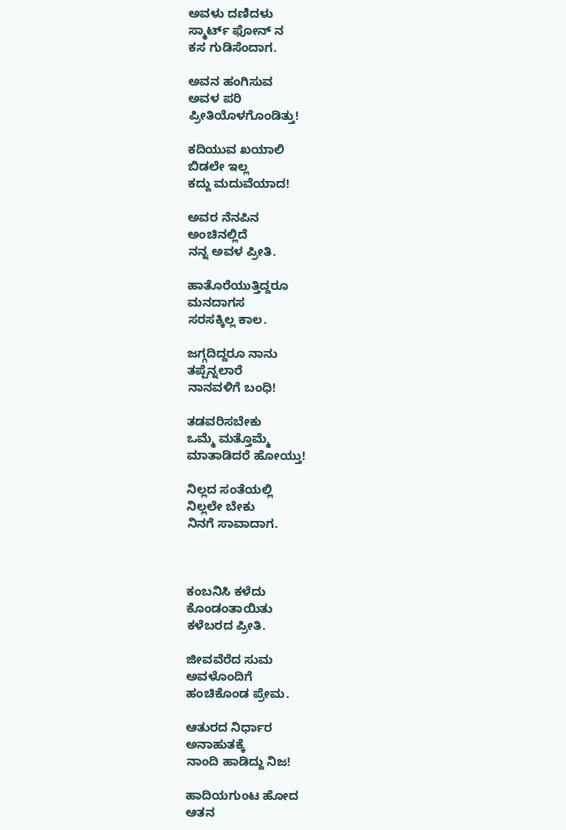ಅವಳು ದಣಿದಳು
ಸ್ಮಾರ್ಟ್ ಫೋನ್‌ ನ
ಕಸ ಗುಡಿಸೆಂದಾಗ.

ಅವನ ಹಂಗಿಸುವ
ಅವಳ ಪರಿ
ಪ್ರೀತಿಯೊಳಗೊಂಡಿತ್ತು!

ಕದಿಯುವ ಖಯಾಲಿ
ಬಿಡಲೇ ಇಲ್ಲ
ಕದ್ದು ಮದುವೆಯಾದ!

ಅವರ ನೆನಪಿನ
ಅಂಚಿನಲ್ಲಿದೆ
ನನ್ನ ಅವಳ ಪ್ರೀತಿ.

ಹಾತೊರೆಯುತ್ತಿದ್ದರೂ
ಮನದಾಗಸ
ಸರಸಕ್ಕಿಲ್ಲ ಕಾಲ.

ಜಗ್ಗದಿದ್ದರೂ ನಾನು
ತಪ್ಪೆನ್ನಲಾರೆ
ನಾನವಳಿಗೆ ಬಂಧಿ!

ತಡವರಿಸಬೇಕು
ಒಮ್ಮೆ ಮತ್ತೊಮ್ಮೆ
ಮಾತಾಡಿದರೆ ಹೋಯ್ತು!

ನಿಲ್ಲದ ಸಂತೆಯಲ್ಲಿ
ನಿಲ್ಲಲೇ ಬೇಕು
ನಿನಗೆ ಸಾವಾದಾಗ.



ಕಂಬನಿಸಿ ಕಳೆದು
ಕೊಂಡಂತಾಯಿತು
ಕಳೆಬರದ ಪ್ರೀತಿ.

ಜೀವವೆರೆದ ಸುಮ
ಅವಳೊಂದಿಗೆ
ಹಂಚಿಕೊಂಡ ಪ್ರೇಮ.

ಆತುರದ ನಿರ್ಧಾರ
ಅನಾಹುತಕ್ಕೆ
ನಾಂದಿ ಹಾಡಿದ್ದು ನಿಜ!

ಹಾದಿಯಗುಂಟ ಹೋದ
ಆತನ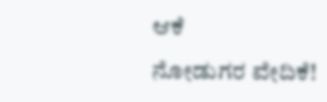ಆಕೆ
ನೋಡುಗರ ವೇದಿಕೆ!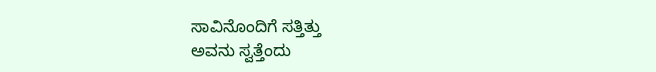ಸಾವಿನೊಂದಿಗೆ ಸತ್ತಿತ್ತು
ಅವನು ಸ್ವತ್ತೆಂದು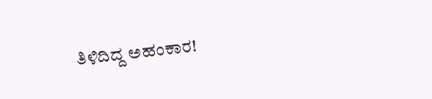ತಿಳಿದಿದ್ದ ಅಹಂಕಾರ!